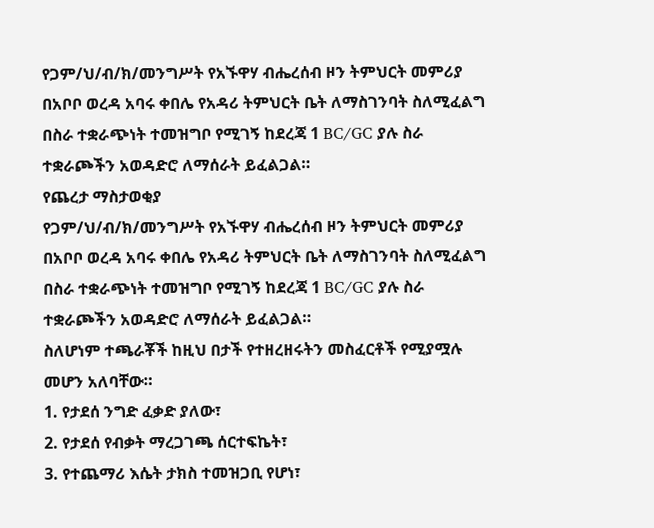የጋም/ህ/ብ/ክ/መንግሥት የአኙዋሃ ብሔረሰብ ዞን ትምህርት መምሪያ በአቦቦ ወረዳ አባሩ ቀበሌ የአዳሪ ትምህርት ቤት ለማስገንባት ስለሚፈልግ በስራ ተቋራጭነት ተመዝግቦ የሚገኝ ከደረጃ 1 BC/GC ያሉ ስራ ተቋራጮችን አወዳድሮ ለማሰራት ይፈልጋል።
የጨረታ ማስታወቂያ
የጋም/ህ/ብ/ክ/መንግሥት የአኙዋሃ ብሔረሰብ ዞን ትምህርት መምሪያ በአቦቦ ወረዳ አባሩ ቀበሌ የአዳሪ ትምህርት ቤት ለማስገንባት ስለሚፈልግ በስራ ተቋራጭነት ተመዝግቦ የሚገኝ ከደረጃ 1 BC/GC ያሉ ስራ ተቋራጮችን አወዳድሮ ለማሰራት ይፈልጋል።
ስለሆነም ተጫራቾች ከዚህ በታች የተዘረዘሩትን መስፈርቶች የሚያሟሉ መሆን አለባቸው።
1. የታደሰ ንግድ ፈቃድ ያለው፣
2. የታደሰ የብቃት ማረጋገጫ ሰርተፍኬት፣
3. የተጨማሪ እሴት ታክስ ተመዝጋቢ የሆነ፣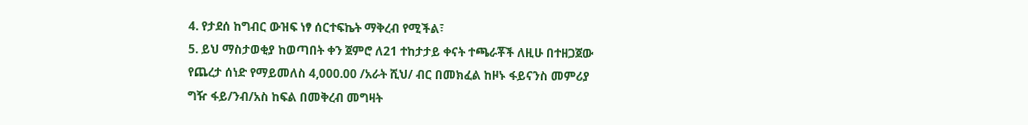4. የታደሰ ከግብር ውዝፍ ነፃ ሰርተፍኬት ማቅረብ የሚችል፣
5. ይህ ማስታወቂያ ከወጣበት ቀን ጀምሮ ለ21 ተከታታይ ቀናት ተጫራቾች ለዚሁ በተዘጋጀው የጨረታ ሰነድ የማይመለስ 4,000.00 /አራት ሺህ/ ብር በመክፈል ከዞኑ ፋይናንስ መምሪያ ግዥ ፋይ/ንብ/አስ ከፍል በመቅረብ መግዛት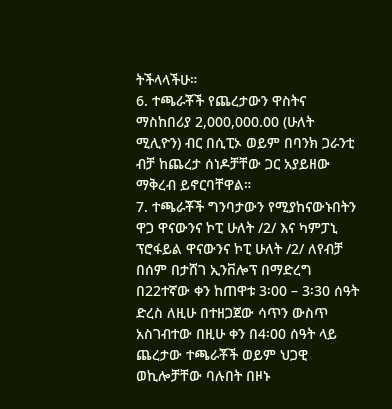ትችላላችሁ።
6. ተጫራቾች የጨረታውን ዋስትና ማስከበሪያ 2,000,000.00 (ሁለት ሚሊዮን) ብር በሲፒኦ ወይም በባንክ ጋራንቲ ብቻ ከጨረታ ሰነዶቻቸው ጋር አያይዘው ማቅረብ ይኖርባቸዋል።
7. ተጫራቾች ግንባታውን የሚያከናውኑበትን ዋጋ ዋናውንና ኮፒ ሁለት /2/ እና ካምፓኒ ፕሮፋይል ዋናውንና ኮፒ ሁለት /2/ ለየብቻ በሰም በታሸገ ኢንቨሎፕ በማድረግ በ22ተኛው ቀን ከጠዋቱ 3፡00 – 3፡30 ሰዓት ድረስ ለዚሁ በተዘጋጀው ሳጥን ውስጥ አስገብተው በዚሁ ቀን በ4፡00 ሰዓት ላይ ጨረታው ተጫራቾች ወይም ህጋዊ ወኪሎቻቸው ባሉበት በዞኑ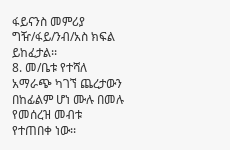ፋይናንስ መምሪያ ግዥ/ፋይ/ንብ/አስ ክፍል ይከፈታል፡፡
8. መ/ቤቱ የተሻለ አማራጭ ካገኘ ጨረታውን በከፊልም ሆነ ሙሉ በመሉ የመሰረዝ መብቱ የተጠበቀ ነው፡፡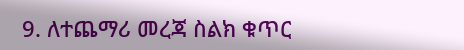9. ለተጨማሪ መረጃ ስልክ ቁጥር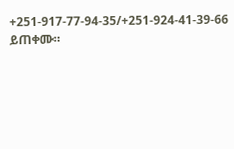+251-917-77-94-35/+251-924-41-39-66 ይጠቀሙ።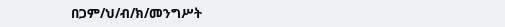በጋም/ህ/ብ/ክ/መንግሥት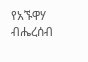የአኙዋሃ ብሔረሰብ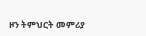ዞን ትምህርት መምሪያ